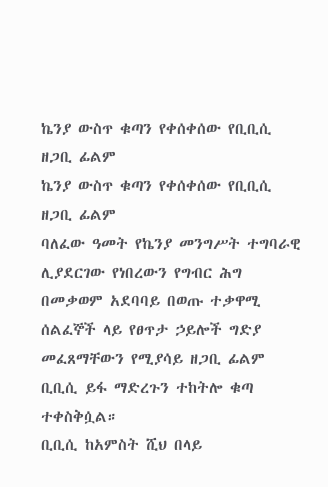ኬንያ ውስጥ ቁጣን የቀሰቀሰው የቢቢሲ ዘጋቢ ፊልም
ኬንያ ውስጥ ቁጣን የቀሰቀሰው የቢቢሲ ዘጋቢ ፊልም
ባለፈው ዓመት የኬንያ መንግሥት ተግባራዊ ሊያደርገው የነበረውን የግብር ሕግ በመቃወም አደባባይ በወጡ ተቃዋሚ ሰልፈኞች ላይ የፀጥታ ኃይሎች ግድያ መፈጸማቸውን የሚያሳይ ዘጋቢ ፊልም ቢቢሲ ይፋ ማድረጉን ተከትሎ ቁጣ ተቀስቅሷል።
ቢቢሲ ከአምስት ሺህ በላይ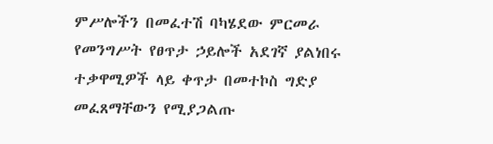ምሥሎችን በመፈተሽ ባካሄደው ምርመራ የመንግሥት የፀጥታ ኃይሎች አደገኛ ያልነበሩ ተቃዋሚዎች ላይ ቀጥታ በመተኮስ ግድያ መፈጸማቸውን የሚያጋልጡ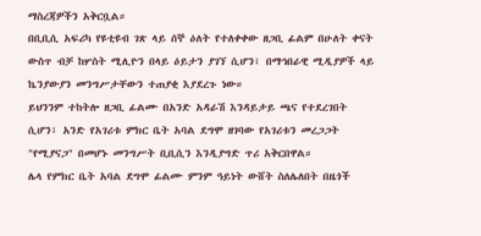ማስረጃዎችን አቅርቧል።
በቢቢሲ አፍሪካ የዩቲዩብ ገጽ ላይ ሰኞ ዕለት የተለቀቀው ዘጋቢ ፊልም በሁለት ቀናት ውስጥ ብቻ ከሦስት ሚሊዮን በላይ ዕይታን ያገኘ ሲሆን፣ በማኅበራዊ ሚዲያዎች ላይ ኬንያውያን መንግሥታቸውን ተጠያቂ እያደረጉ ነው።
ይህንንም ተከትሎ ዘጋቢ ፊልሙ በአንድ አዳራሽ እንዳይታይ ጫና የተደረገበት ሲሆን፣ አንድ የአገሪቱ ምክር ቤት አባል ደግሞ ዘገባው የአገሪቱን መረጋጋት "የሚያናጋ" በመሆኑ መንግሥት ቢቢሲን እንዲያግድ ጥሪ አቅርበዋል።
ሌላ የምክር ቤት አባል ደግሞ ፊልሙ ምንም ዓይነት ውሸት ስለሌለበት በዜጎች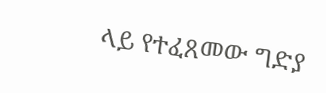ላይ የተፈጸመው ግድያ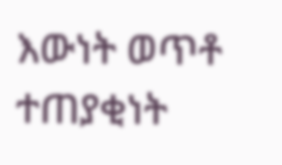እውነት ወጥቶ ተጠያቂነት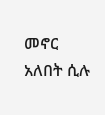መኖር አለበት ሲሉ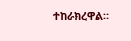ተከራክረዋል።